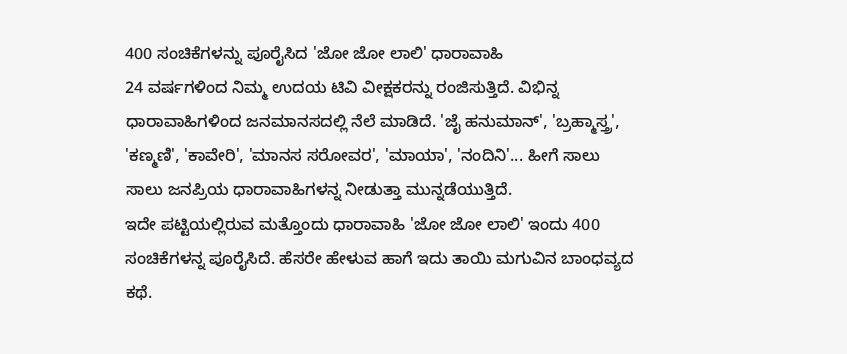400 ಸಂಚಿಕೆಗಳನ್ನು ಪೂರೈಸಿದ 'ಜೋ ಜೋ ಲಾಲಿ' ಧಾರಾವಾಹಿ
24 ವರ್ಷಗಳಿಂದ ನಿಮ್ಮ ಉದಯ ಟಿವಿ ವೀಕ್ಷಕರನ್ನು ರಂಜಿಸುತ್ತಿದೆ. ವಿಭಿನ್ನ ಧಾರಾವಾಹಿಗಳಿಂದ ಜನಮಾನಸದಲ್ಲಿ ನೆಲೆ ಮಾಡಿದೆ. 'ಜೈ ಹನುಮಾನ್', 'ಬ್ರಹ್ಮಾಸ್ತ್ರ', 'ಕಣ್ಮಣಿ', 'ಕಾವೇರಿ', 'ಮಾನಸ ಸರೋವರ', 'ಮಾಯಾ', 'ನಂದಿನಿ'... ಹೀಗೆ ಸಾಲು ಸಾಲು ಜನಪ್ರಿಯ ಧಾರಾವಾಹಿಗಳನ್ನ ನೀಡುತ್ತಾ ಮುನ್ನಡೆಯುತ್ತಿದೆ.
ಇದೇ ಪಟ್ಟಿಯಲ್ಲಿರುವ ಮತ್ತೊಂದು ಧಾರಾವಾಹಿ 'ಜೋ ಜೋ ಲಾಲಿ' ಇಂದು 400 ಸಂಚಿಕೆಗಳನ್ನ ಪೂರೈಸಿದೆ. ಹೆಸರೇ ಹೇಳುವ ಹಾಗೆ ಇದು ತಾಯಿ ಮಗುವಿನ ಬಾಂಧವ್ಯದ ಕಥೆ.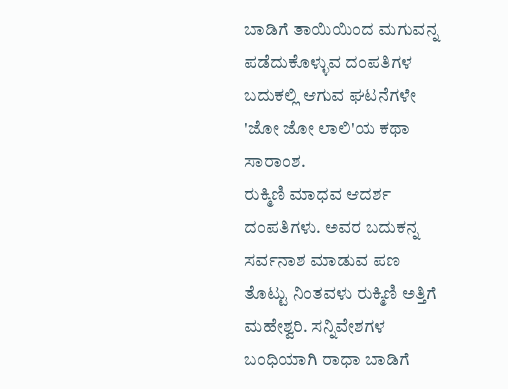ಬಾಡಿಗೆ ತಾಯಿಯಿಂದ ಮಗುವನ್ನ ಪಡೆದುಕೊಳ್ಳುವ ದಂಪತಿಗಳ ಬದುಕಲ್ಲಿ ಆಗುವ ಘಟನೆಗಳೇ 'ಜೋ ಜೋ ಲಾಲಿ'ಯ ಕಥಾ ಸಾರಾಂಶ.
ರುಕ್ಮಿಣಿ ಮಾಧವ ಆದರ್ಶ ದಂಪತಿಗಳು. ಅವರ ಬದುಕನ್ನ ಸರ್ವನಾಶ ಮಾಡುವ ಪಣ ತೊಟ್ಟು ನಿಂತವಳು ರುಕ್ಮಿಣಿ ಅತ್ತಿಗೆ ಮಹೇಶ್ವರಿ. ಸನ್ನಿವೇಶಗಳ ಬಂಧಿಯಾಗಿ ರಾಧಾ ಬಾಡಿಗೆ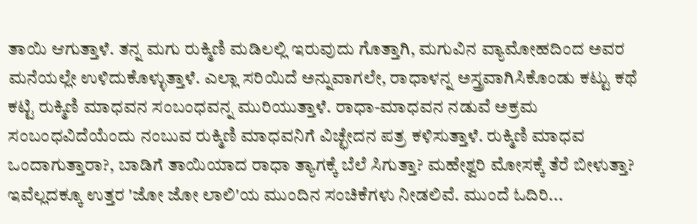ತಾಯಿ ಆಗುತ್ತಾಳೆ. ತನ್ನ ಮಗು ರುಕ್ಮಿಣಿ ಮಡಿಲಲ್ಲಿ ಇರುವುದು ಗೊತ್ತಾಗಿ, ಮಗುವಿನ ವ್ಯಾಮೋಹದಿಂದ ಅವರ ಮನೆಯಲ್ಲೇ ಉಳಿದುಕೊಳ್ಳುತ್ತಾಳೆ. ಎಲ್ಲಾ ಸರಿಯಿದೆ ಅನ್ನುವಾಗಲೇ, ರಾಧಾಳನ್ನ ಅಸ್ತ್ರವಾಗಿಸಿಕೊಂಡು ಕಟ್ಟು ಕಥೆ ಕಟ್ಟಿ ರುಕ್ಮಿಣಿ ಮಾಧವನ ಸಂಬಂಧವನ್ನ ಮುರಿಯುತ್ತಾಳೆ. ರಾಧಾ-ಮಾಧವನ ನಡುವೆ ಅಕ್ರಮ ಸಂಬಂಧವಿದೆಯೆಂದು ನಂಬುವ ರುಕ್ಮಿಣಿ ಮಾಧವನಿಗೆ ವಿಚ್ಛೇದನ ಪತ್ರ ಕಳಿಸುತ್ತಾಳೆ. ರುಕ್ಮಿಣಿ ಮಾಧವ ಒಂದಾಗುತ್ತಾರಾ?, ಬಾಡಿಗೆ ತಾಯಿಯಾದ ರಾಧಾ ತ್ಯಾಗಕ್ಕೆ ಬೆಲೆ ಸಿಗುತ್ತಾ? ಮಹೇಶ್ವರಿ ಮೋಸಕ್ಕೆ ತೆರೆ ಬೀಳುತ್ತಾ? ಇವೆಲ್ಲದಕ್ಕೂ ಉತ್ತರ 'ಜೋ ಜೋ ಲಾಲಿ'ಯ ಮುಂದಿನ ಸಂಚಿಕೆಗಳು ನೀಡಲಿವೆ. ಮುಂದೆ ಓದಿರಿ...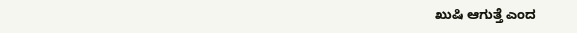ಖುಷಿ ಆಗುತ್ತೆ ಎಂದ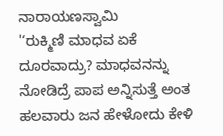ನಾರಾಯಣಸ್ವಾಮಿ
'‘ರುಕ್ಮಿಣಿ ಮಾಧವ ಏಕೆ ದೂರವಾದ್ರು? ಮಾಧವನನ್ನು ನೋಡಿದ್ರೆ ಪಾಪ ಅನ್ನಿಸುತ್ತೆ ಅಂತ ಹಲವಾರು ಜನ ಹೇಳೋದು ಕೇಳಿ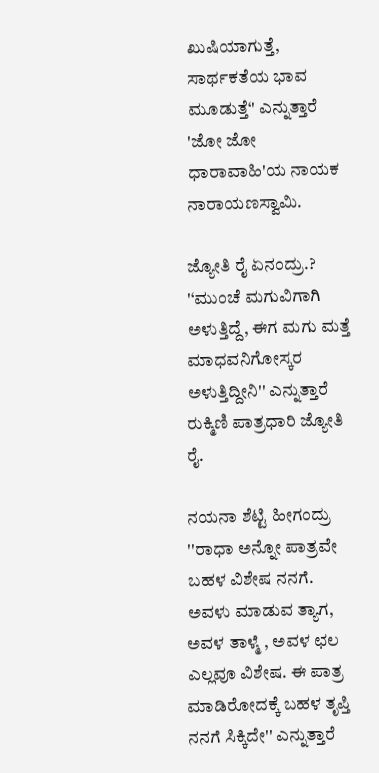ಖುಷಿಯಾಗುತ್ತೆ, ಸಾರ್ಥಕತೆಯ ಭಾವ ಮೂಡುತ್ತೆ‘' ಎನ್ನುತ್ತಾರೆ 'ಜೋ ಜೋ ಧಾರಾವಾಹಿ'ಯ ನಾಯಕ ನಾರಾಯಣಸ್ವಾಮಿ.

ಜ್ಯೋತಿ ರೈ ಏನಂದ್ರು.?
'‘ಮುಂಚೆ ಮಗುವಿಗಾಗಿ ಅಳುತ್ತಿದ್ದೆ, ಈಗ ಮಗು ಮತ್ತೆ ಮಾಧವನಿಗೋಸ್ಕರ ಅಳುತ್ತಿದ್ದೀನಿ'' ಎನ್ನುತ್ತಾರೆ ರುಕ್ಮಿಣಿ ಪಾತ್ರಧಾರಿ ಜ್ಯೋತಿ ರೈ.

ನಯನಾ ಶೆಟ್ಟಿ ಹೀಗಂದ್ರು
''ರಾಧಾ ಅನ್ನೋ ಪಾತ್ರವೇ ಬಹಳ ವಿಶೇಷ ನನಗೆ. ಅವಳು ಮಾಡುವ ತ್ಯಾಗ, ಅವಳ ತಾಳ್ಮೆ , ಅವಳ ಛಲ ಎಲ್ಲವೂ ವಿಶೇಷ. ಈ ಪಾತ್ರ ಮಾಡಿರೋದಕ್ಕೆ ಬಹಳ ತೃಪ್ತಿ ನನಗೆ ಸಿಕ್ಕಿದೇ'' ಎನ್ನುತ್ತಾರೆ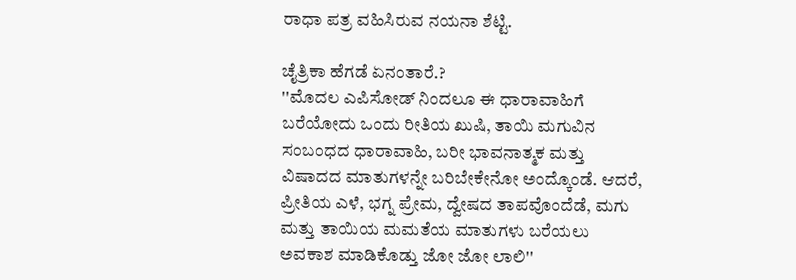ರಾಧಾ ಪತ್ರ ವಹಿಸಿರುವ ನಯನಾ ಶೆಟ್ಟಿ.

ಚೈತ್ರಿಕಾ ಹೆಗಡೆ ಏನಂತಾರೆ.?
''ಮೊದಲ ಎಪಿಸೋಡ್ ನಿಂದಲೂ ಈ ಧಾರಾವಾಹಿಗೆ ಬರೆಯೋದು ಒಂದು ರೀತಿಯ ಖುಷಿ, ತಾಯಿ ಮಗುವಿನ ಸಂಬಂಧದ ಧಾರಾವಾಹಿ, ಬರೀ ಭಾವನಾತ್ಮಕ ಮತ್ತು ವಿಷಾದದ ಮಾತುಗಳನ್ನೇ ಬರಿಬೇಕೇನೋ ಅಂದ್ಕೊಂಡೆ. ಆದರೆ, ಪ್ರೀತಿಯ ಎಳೆ, ಭಗ್ನ ಪ್ರೇಮ, ದ್ವೇಷದ ತಾಪವೊಂದೆಡೆ, ಮಗು ಮತ್ತು ತಾಯಿಯ ಮಮತೆಯ ಮಾತುಗಳು ಬರೆಯಲು ಅವಕಾಶ ಮಾಡಿಕೊಡ್ತು ಜೋ ಜೋ ಲಾಲಿ''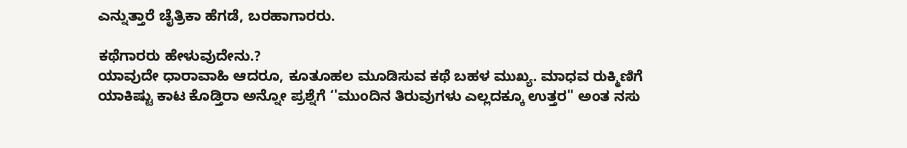ಎನ್ನುತ್ತಾರೆ ಚೈತ್ರಿಕಾ ಹೆಗಡೆ, ಬರಹಾಗಾರರು.

ಕಥೆಗಾರರು ಹೇಳುವುದೇನು.?
ಯಾವುದೇ ಧಾರಾವಾಹಿ ಆದರೂ, ಕೂತೂಹಲ ಮೂಡಿಸುವ ಕಥೆ ಬಹಳ ಮುಖ್ಯ. ಮಾಧವ ರುಕ್ಮಿಣಿಗೆ ಯಾಕಿಷ್ಟು ಕಾಟ ಕೊಡ್ತಿರಾ ಅನ್ನೋ ಪ್ರಶ್ನೆಗೆ ‘'ಮುಂದಿನ ತಿರುವುಗಳು ಎಲ್ಲದಕ್ಕೂ ಉತ್ತರ'' ಅಂತ ನಸು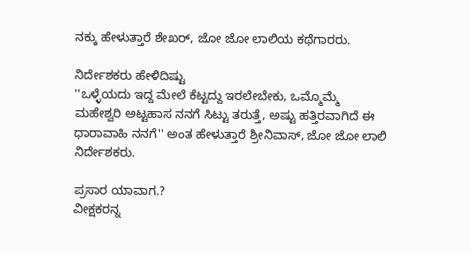ನಕ್ಕು ಹೇಳುತ್ತಾರೆ ಶೇಖರ್, ಜೋ ಜೋ ಲಾಲಿಯ ಕಥೆಗಾರರು.

ನಿರ್ದೇಶಕರು ಹೇಳಿದಿಷ್ಟು
''ಒಳ್ಳೆಯದು ಇದ್ದ ಮೇಲೆ ಕೆಟ್ಟದ್ದು ಇರಲೇಬೇಕು, ಒಮ್ಮೊಮ್ಮೆ ಮಹೇಶ್ವರಿ ಅಟ್ಟಹಾಸ ನನಗೆ ಸಿಟ್ಟು ತರುತ್ತೆ, ಅಷ್ಟು ಹತ್ತಿರವಾಗಿದೆ ಈ ಧಾರಾವಾಹಿ ನನಗೆ'' ಅಂತ ಹೇಳುತ್ತಾರೆ ಶ್ರೀನಿವಾಸ್, ಜೋ ಜೋ ಲಾಲಿ ನಿರ್ದೇಶಕರು.

ಪ್ರಸಾರ ಯಾವಾಗ.?
ವೀಕ್ಷಕರನ್ನ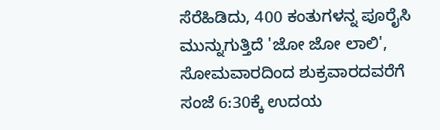ಸೆರೆಹಿಡಿದು, 400 ಕಂತುಗಳನ್ನ ಪೂರೈಸಿ ಮುನ್ನುಗುತ್ತಿದೆ 'ಜೋ ಜೋ ಲಾಲಿ', ಸೋಮವಾರದಿಂದ ಶುಕ್ರವಾರದವರೆಗೆ ಸಂಜೆ 6:30ಕ್ಕೆ ಉದಯ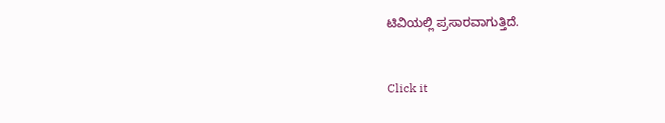ಟಿವಿಯಲ್ಲಿ ಪ್ರಸಾರವಾಗುತ್ತಿದೆ.


Click it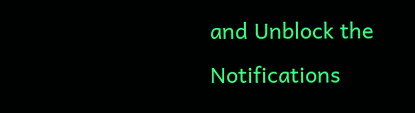and Unblock the Notifications